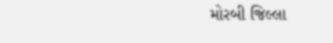મોરબી જિલ્લા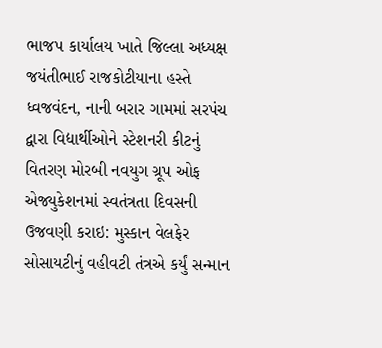ભાજપ કાર્યાલય ખાતે જિલ્લા અધ્યક્ષ જયંતીભાઈ રાજકોટીયાના હસ્તે ધ્વજવંદન, નાની બરાર ગામમાં સરપંચ દ્વારા વિદ્યાર્થીઓને સ્ટેશનરી કીટનું વિતરણ મોરબી નવયુગ ગ્રૂપ ઓફ એજ્યુકેશનમાં સ્વતંત્રતા દિવસની ઉજવણી કરાઇ: મુસ્કાન વેલફેર સોસાયટીનું વહીવટી તંત્રએ કર્યું સન્માન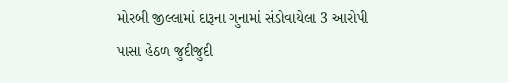મોરબી જીલ્લામાં દારૂના ગુનામાં સંડોવાયેલા 3 આરોપી પાસા હેઠળ જુદીજુદી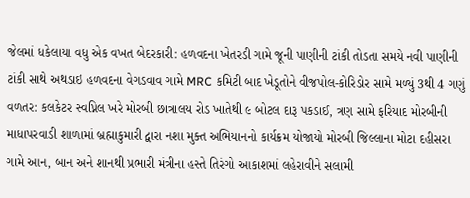જેલમાં ધકેલાયા વધુ એક વખત બેદરકારી: હળવદના ખેતરડી ગામે જૂની પાણીની ટાંકી તોડતા સમયે નવી પાણીની ટાંકી સાથે અથડાઇ હળવદના વેગડવાવ ગામે MRC કમિટી બાદ ખેડૂતોને વીજપોલ-કોરિડોર સામે મળ્યું 3થી 4 ગણું વળતર: કલકેટર સ્વપ્નિલ ખરે મોરબી છાત્રાલય રોડ ખાતેથી ૯ બોટલ દારૂ પકડાઈ, ત્રણ સામે ફરિયાદ મોરબીની માધાપરવાડી શાળામાં બ્રહ્માકુમારી દ્વારા નશા મુક્ત અભિયાનનો કાર્યક્રમ યોજાયો મોરબી જિલ્લાના મોટા દહીસરા ગામે આન, બાન અને શાનથી પ્રભારી મંત્રીના હસ્તે તિરંગો આકાશમાં લહેરાવીને સલામી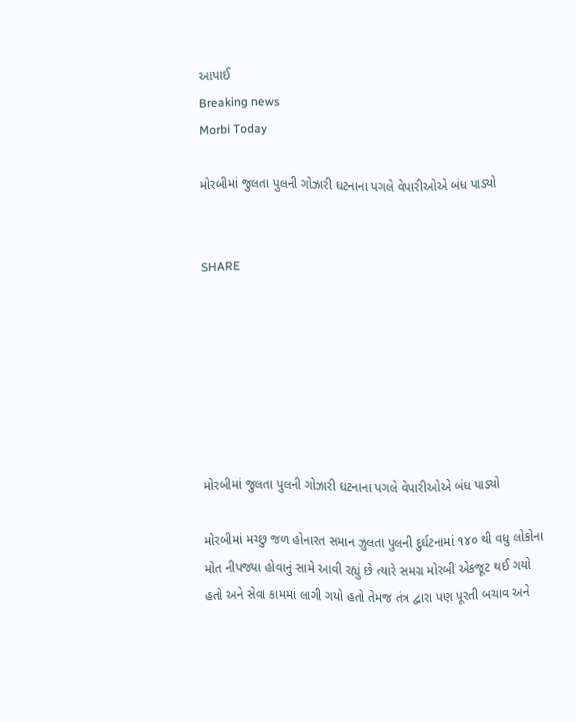આપાઈ
Breaking news
Morbi Today

મોરબીમાં જુલતા પુલની ગોઝારી ઘટનાના પગલે વેપારીઓએ બંધ પાડ્યો


SHARE







મોરબીમાં જુલતા પુલની ગોઝારી ઘટનાના પગલે વેપારીઓએ બંધ પાડ્યો

મોરબીમાં મચ્છુ જળ હોનારત સમાન ઝુલતા પુલની દુર્ઘટનામાં ૧૪૦ થી વધુ લોકોના મોત નીપજ્યા હોવાનું સામે આવી રહ્યું છે ત્યારે સમગ્ર મોરબી એકજૂટ થઈ ગયો હતો અને સેવા કામમાં લાગી ગયો હતો તેમજ તંત્ર દ્વારા પણ પૂરતી બચાવ અને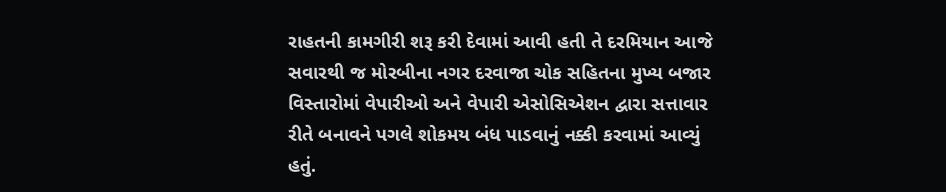રાહતની કામગીરી શરૂ કરી દેવામાં આવી હતી તે દરમિયાન આજે સવારથી જ મોરબીના નગર દરવાજા ચોક સહિતના મુખ્ય બજાર વિસ્તારોમાં વેપારીઓ અને વેપારી એસોસિએશન દ્વારા સત્તાવાર રીતે બનાવને પગલે શોકમય બંધ પાડવાનું નક્કી કરવામાં આવ્યું હતું.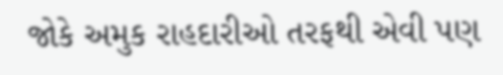જોકે અમુક રાહદારીઓ તરફથી એવી પણ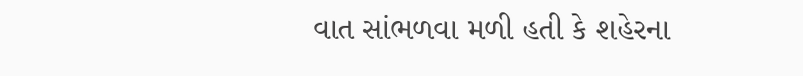વાત સાંભળવા મળી હતી કે શહેરના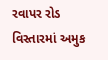રવાપર રોડ વિસ્તારમાં અમુક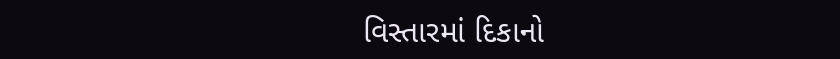વિસ્તારમાં દિકાનો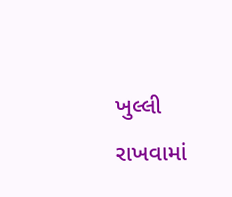ખુલ્લી રાખવામાં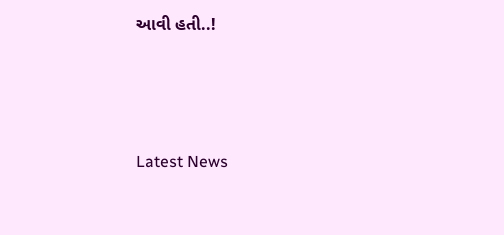આવી હતી..!






Latest News